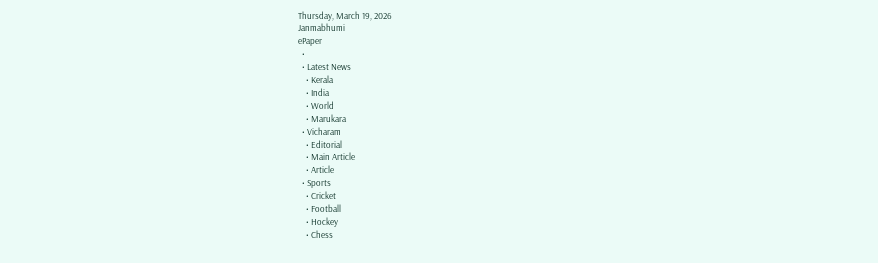Thursday, March 19, 2026
Janmabhumi
ePaper
  •
  • Latest News
    • Kerala
    • India
    • World
    • Marukara
  • Vicharam
    • Editorial
    • Main Article
    • Article
  • Sports
    • Cricket
    • Football
    • Hockey
    • Chess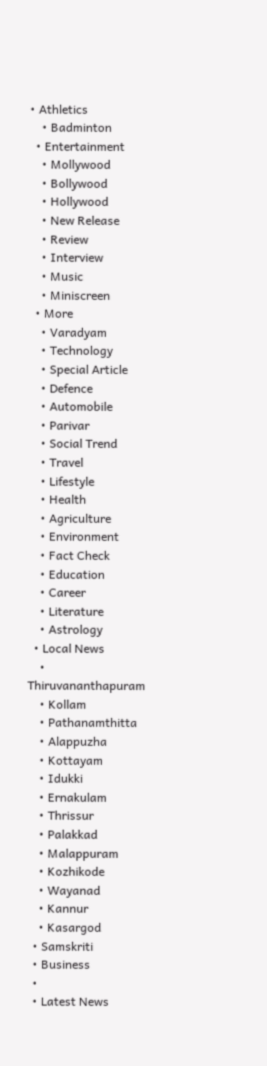• Athletics
    • Badminton
  • Entertainment
    • Mollywood
    • Bollywood
    • Hollywood
    • New Release
    • Review
    • Interview
    • Music
    • Miniscreen
  • More
    • Varadyam
    • Technology
    • Special Article
    • Defence
    • Automobile
    • Parivar
    • Social Trend
    • Travel
    • Lifestyle
    • Health
    • Agriculture
    • Environment
    • Fact Check
    • Education
    • Career
    • Literature
    • Astrology
  • Local News
    • Thiruvananthapuram
    • Kollam
    • Pathanamthitta
    • Alappuzha
    • Kottayam
    • Idukki
    • Ernakulam
    • Thrissur
    • Palakkad
    • Malappuram
    • Kozhikode
    • Wayanad
    • Kannur
    • Kasargod
  • Samskriti
  • Business
  •
  • Latest News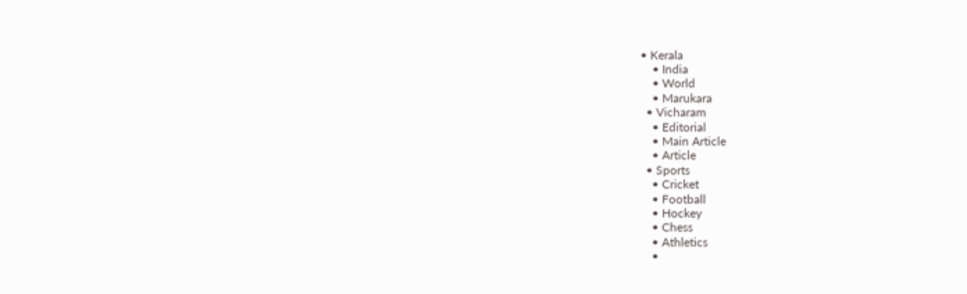• Kerala
    • India
    • World
    • Marukara
  • Vicharam
    • Editorial
    • Main Article
    • Article
  • Sports
    • Cricket
    • Football
    • Hockey
    • Chess
    • Athletics
    •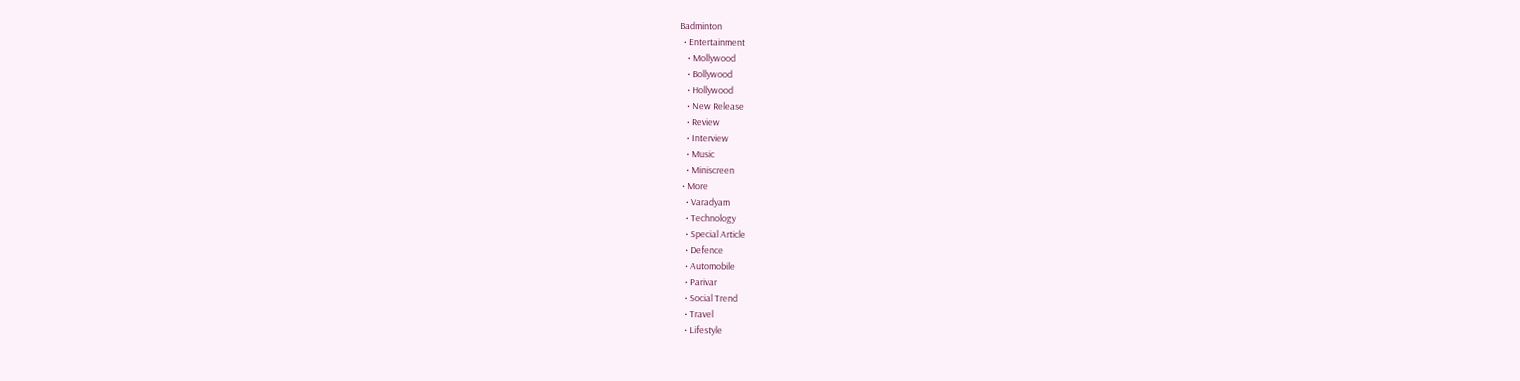Badminton
  • Entertainment
    • Mollywood
    • Bollywood
    • Hollywood
    • New Release
    • Review
    • Interview
    • Music
    • Miniscreen
  • More
    • Varadyam
    • Technology
    • Special Article
    • Defence
    • Automobile
    • Parivar
    • Social Trend
    • Travel
    • Lifestyle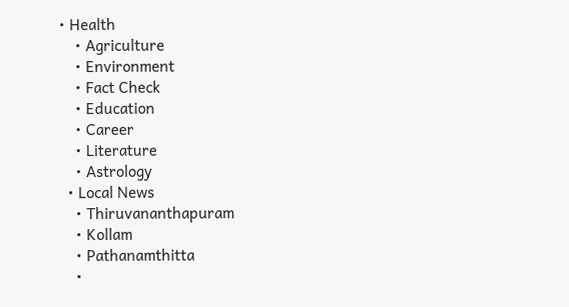• Health
    • Agriculture
    • Environment
    • Fact Check
    • Education
    • Career
    • Literature
    • Astrology
  • Local News
    • Thiruvananthapuram
    • Kollam
    • Pathanamthitta
    •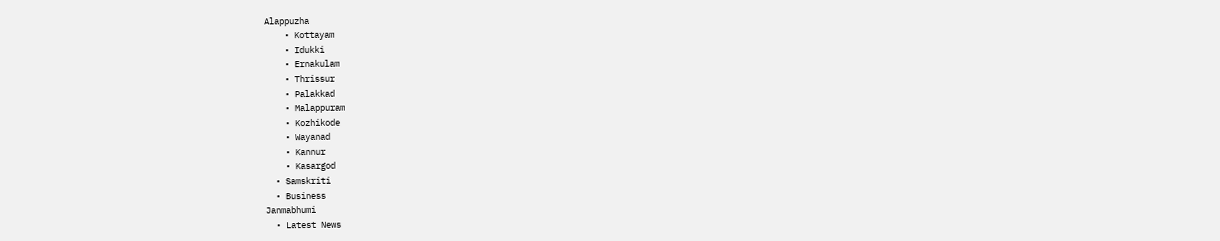Alappuzha
    • Kottayam
    • Idukki
    • Ernakulam
    • Thrissur
    • Palakkad
    • Malappuram
    • Kozhikode
    • Wayanad
    • Kannur
    • Kasargod
  • Samskriti
  • Business
Janmabhumi
  • Latest News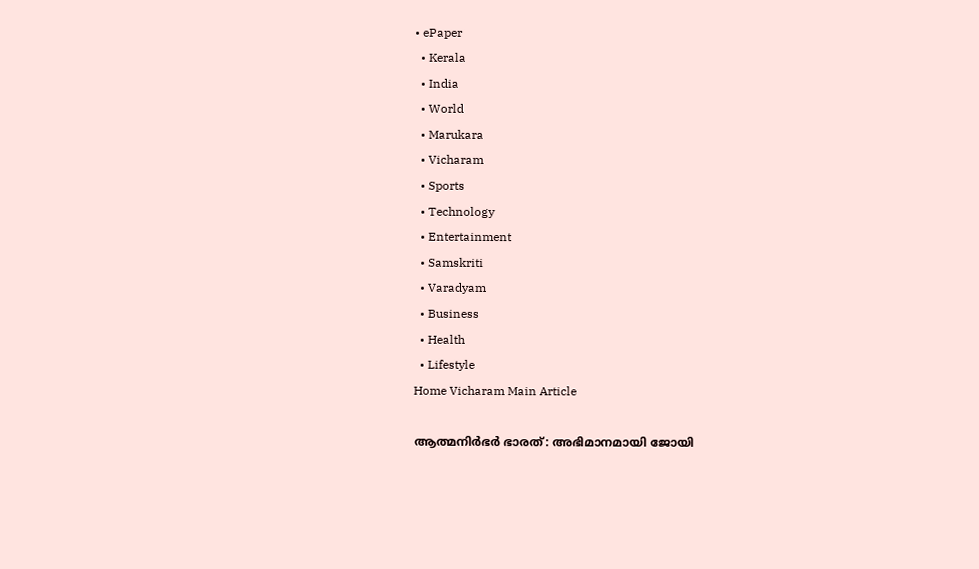• ePaper
  • Kerala
  • India
  • World
  • Marukara
  • Vicharam
  • Sports
  • Technology
  • Entertainment
  • Samskriti
  • Varadyam
  • Business
  • Health
  • Lifestyle
Home Vicharam Main Article

ആത്മനിര്‍ഭര്‍ ഭാരത്: അഭിമാനമായി ജോയി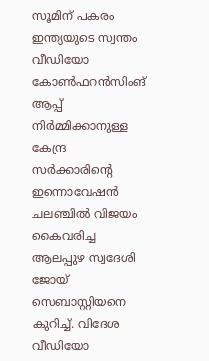സൂമിന് പകരം ഇന്ത്യയുടെ സ്വന്തം വീഡിയോ കോണ്‍ഫറന്‍സിംങ് ആപ്പ് നിര്‍മ്മിക്കാനുള്ള കേന്ദ്ര സര്‍ക്കാരിന്റെ ഇന്നൊവേഷന്‍ ചലഞ്ചില്‍ വിജയം കൈവരിച്ച ആലപ്പുഴ സ്വദേശി ജോയ് സെബാസ്റ്റിയനെ കുറിച്ച്. വിദേശ വീഡിയോ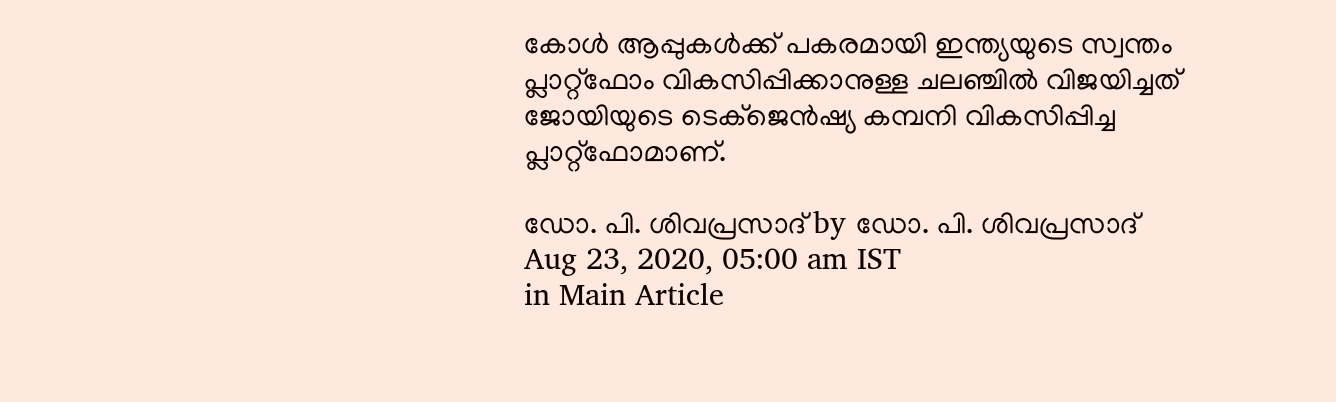കോള്‍ ആപ്പുകള്‍ക്ക് പകരമായി ഇന്ത്യയുടെ സ്വന്തം പ്ലാറ്റ്‌ഫോം വികസിപ്പിക്കാനുള്ള ചലഞ്ചില്‍ വിജയിച്ചത് ജോയിയുടെ ടെക്‌ജെന്‍ഷ്യ കമ്പനി വികസിപ്പിച്ച പ്ലാറ്റ്‌ഫോമാണ്.

ഡോ. പി. ശിവപ്രസാദ് by ഡോ. പി. ശിവപ്രസാദ്
Aug 23, 2020, 05:00 am IST
in Main Article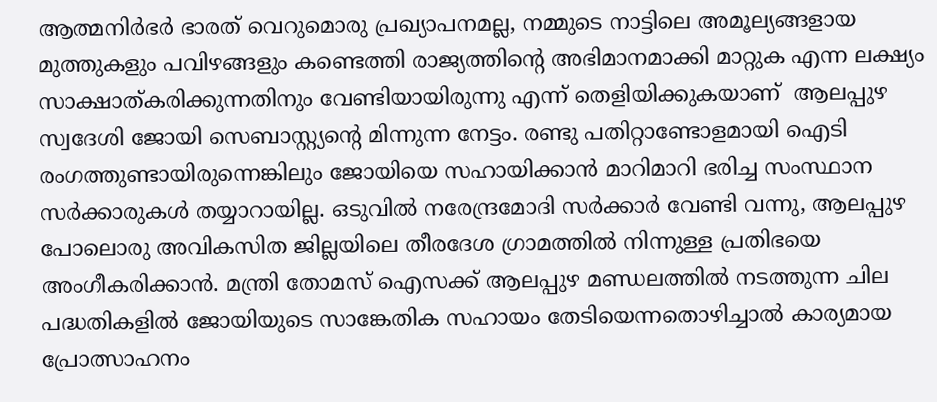ആത്മനിര്‍ഭര്‍ ഭാരത് വെറുമൊരു പ്രഖ്യാപനമല്ല, നമ്മുടെ നാട്ടിലെ അമൂല്യങ്ങളായ മുത്തുകളും പവിഴങ്ങളും കണ്ടെത്തി രാജ്യത്തിന്റെ അഭിമാനമാക്കി മാറ്റുക എന്ന ലക്ഷ്യം സാക്ഷാത്കരിക്കുന്നതിനും വേണ്ടിയായിരുന്നു എന്ന് തെളിയിക്കുകയാണ്  ആലപ്പുഴ സ്വദേശി ജോയി സെബാസ്റ്റ്യന്റെ മിന്നുന്ന നേട്ടം. രണ്ടു പതിറ്റാണ്ടോളമായി ഐടി രംഗത്തുണ്ടായിരുന്നെങ്കിലും ജോയിയെ സഹായിക്കാന്‍ മാറിമാറി ഭരിച്ച സംസ്ഥാന സര്‍ക്കാരുകള്‍ തയ്യാറായില്ല. ഒടുവില്‍ നരേന്ദ്രമോദി സര്‍ക്കാര്‍ വേണ്ടി വന്നു, ആലപ്പുഴ പോലൊരു അവികസിത ജില്ലയിലെ തീരദേശ ഗ്രാമത്തില്‍ നിന്നുള്ള പ്രതിഭയെ അംഗീകരിക്കാന്‍. മന്ത്രി തോമസ് ഐസക്ക് ആലപ്പുഴ മണ്ഡലത്തില്‍ നടത്തുന്ന ചില പദ്ധതികളില്‍ ജോയിയുടെ സാങ്കേതിക സഹായം തേടിയെന്നതൊഴിച്ചാല്‍ കാര്യമായ പ്രോത്സാഹനം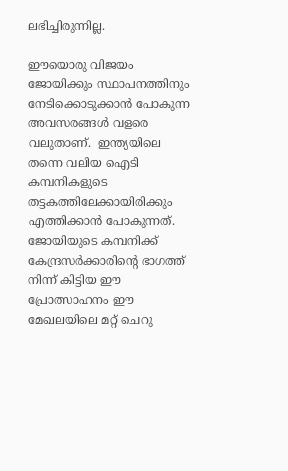ലഭിച്ചിരുന്നില്ല.

ഈയൊരു വിജയം ജോയിക്കും സ്ഥാപനത്തിനും നേടിക്കൊടുക്കാന്‍ പോകുന്ന അവസരങ്ങള്‍ വളരെ വലുതാണ്.  ഇന്ത്യയിലെ തന്നെ വലിയ ഐടി കമ്പനികളുടെ തട്ടകത്തിലേക്കായിരിക്കും എത്തിക്കാന്‍ പോകുന്നത്. ജോയിയുടെ കമ്പനിക്ക് കേന്ദ്രസര്‍ക്കാരിന്റെ ഭാഗത്ത് നിന്ന് കിട്ടിയ ഈ പ്രോത്സാഹനം ഈ മേഖലയിലെ മറ്റ് ചെറു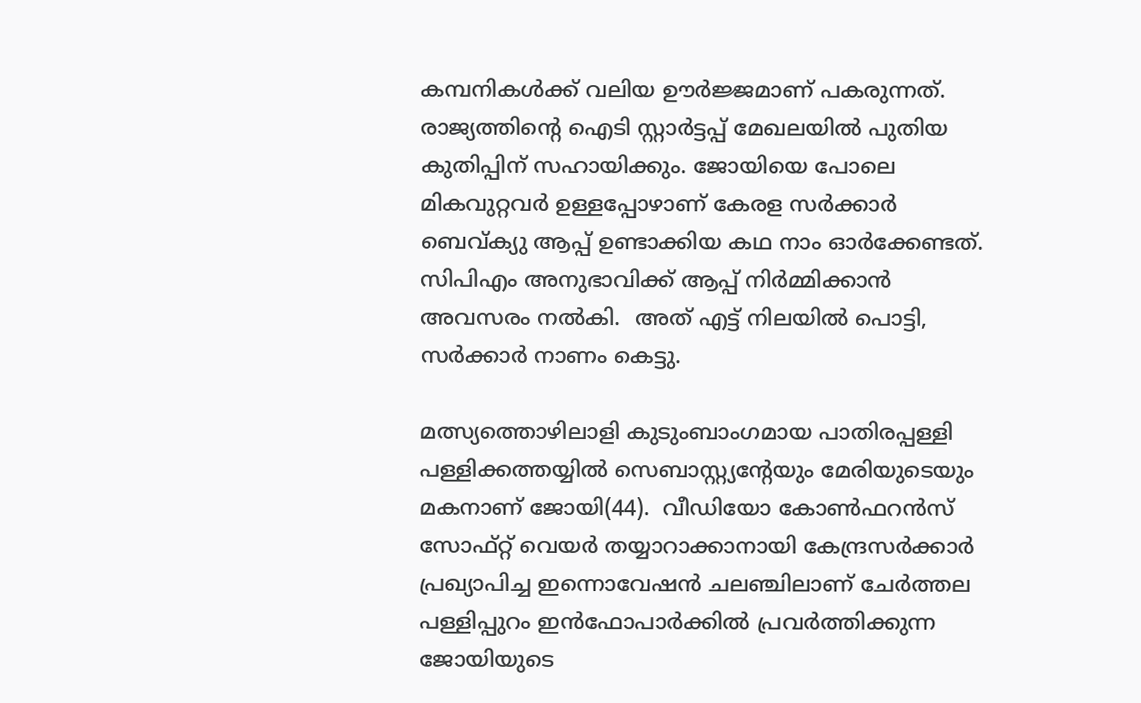കമ്പനികള്‍ക്ക് വലിയ ഊര്‍ജ്ജമാണ് പകരുന്നത്. രാജ്യത്തിന്റെ ഐടി സ്റ്റാര്‍ട്ടപ്പ് മേഖലയില്‍ പുതിയ കുതിപ്പിന് സഹായിക്കും. ജോയിയെ പോലെ മികവുറ്റവര്‍ ഉള്ളപ്പോഴാണ് കേരള സര്‍ക്കാര്‍ ബെവ്ക്യു ആപ്പ് ഉണ്ടാക്കിയ കഥ നാം ഓര്‍ക്കേണ്ടത്.  സിപിഎം അനുഭാവിക്ക് ആപ്പ് നിര്‍മ്മിക്കാന്‍ അവസരം നല്‍കി.  അത് എട്ട് നിലയില്‍ പൊട്ടി, സര്‍ക്കാര്‍ നാണം കെട്ടു.

മത്സ്യത്തൊഴിലാളി കുടുംബാംഗമായ പാതിരപ്പള്ളി പള്ളിക്കത്തയ്യില്‍ സെബാസ്റ്റ്യന്റേയും മേരിയുടെയും മകനാണ് ജോയി(44).  വീഡിയോ കോണ്‍ഫറന്‍സ് സോഫ്റ്റ് വെയര്‍ തയ്യാറാക്കാനായി കേന്ദ്രസര്‍ക്കാര്‍ പ്രഖ്യാപിച്ച ഇന്നൊവേഷന്‍ ചലഞ്ചിലാണ് ചേര്‍ത്തല പള്ളിപ്പുറം ഇന്‍ഫോപാര്‍ക്കില്‍ പ്രവര്‍ത്തിക്കുന്ന ജോയിയുടെ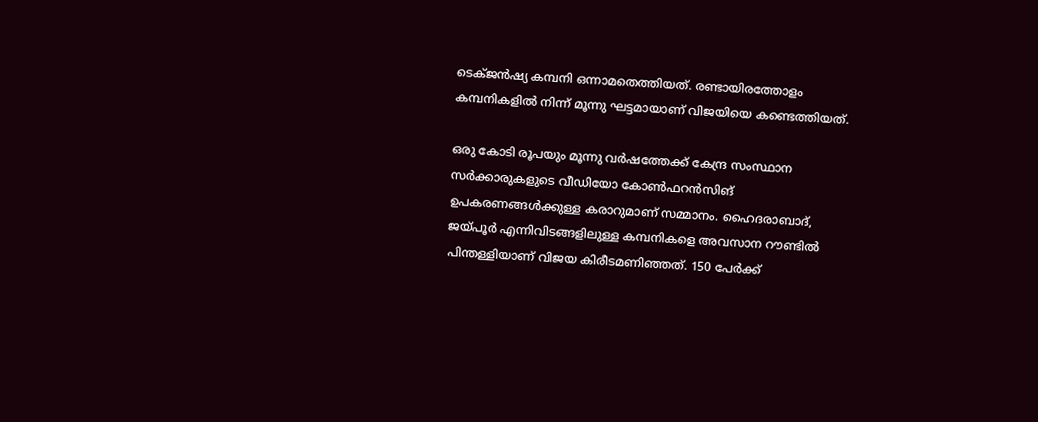ടെക്ജന്‍ഷ്യ കമ്പനി ഒന്നാമതെത്തിയത്. രണ്ടായിരത്തോളം കമ്പനികളില്‍ നിന്ന് മൂന്നു ഘട്ടമായാണ് വിജയിയെ കണ്ടെത്തിയത്.

ഒരു കോടി രൂപയും മൂന്നു വര്‍ഷത്തേക്ക് കേന്ദ്ര സംസ്ഥാന സര്‍ക്കാരുകളുടെ വീഡിയോ കോണ്‍ഫറന്‍സിങ് ഉപകരണങ്ങള്‍ക്കുള്ള കരാറുമാണ് സമ്മാനം. ഹൈദരാബാദ്, ജയ്‌പൂര്‍ എന്നിവിടങ്ങളിലുള്ള കമ്പനികളെ അവസാന റൗണ്ടില്‍ പിന്തള്ളിയാണ് വിജയ കിരീടമണിഞ്ഞത്. 150 പേര്‍ക്ക്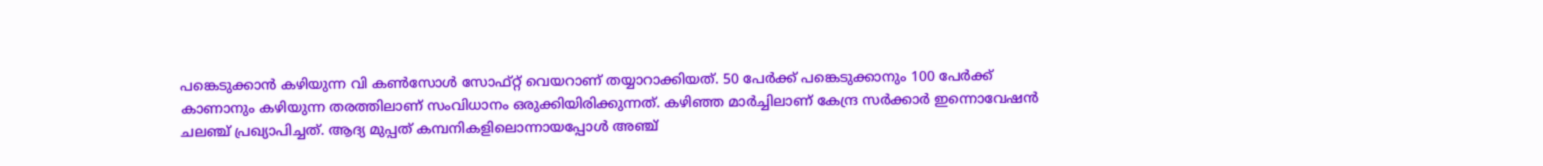പങ്കെടുക്കാന്‍ കഴിയുന്ന വി കണ്‍സോള്‍ സോഫ്റ്റ് വെയറാണ് തയ്യാറാക്കിയത്. 50 പേര്‍ക്ക് പങ്കെടുക്കാനും 100 പേര്‍ക്ക് കാണാനും കഴിയുന്ന തരത്തിലാണ് സംവിധാനം ഒരുക്കിയിരിക്കുന്നത്. കഴിഞ്ഞ മാര്‍ച്ചിലാണ് കേന്ദ്ര സര്‍ക്കാര്‍ ഇന്നൊവേഷന്‍ ചലഞ്ച് പ്രഖ്യാപിച്ചത്. ആദ്യ മുപ്പത് കമ്പനികളിലൊന്നായപ്പോള്‍ അഞ്ച്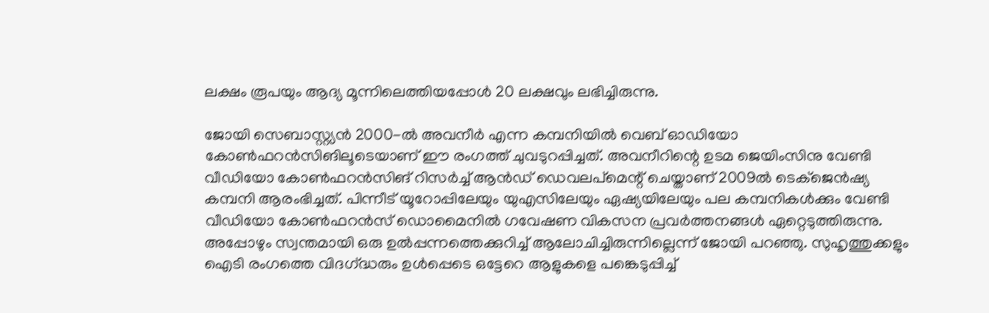ലക്ഷം രൂപയും ആദ്യ മൂന്നിലെത്തിയപ്പോള്‍ 20 ലക്ഷവും ലഭിച്ചിരുന്നു.

ജോയി സെബാസ്റ്റ്യന്‍ 2000-ല്‍ അവനീര്‍ എന്ന കമ്പനിയില്‍ വെബ് ഓഡിയോ കോണ്‍ഫറന്‍സിങിലൂടെയാണ് ഈ രംഗത്ത് ചുവടുറപ്പിച്ചത്. അവനീറിന്റെ ഉടമ ജെയിംസിനു വേണ്ടി വീഡിയോ കോണ്‍ഫറന്‍സിങ് റിസര്‍ച്ച് ആന്‍ഡ് ഡെവലപ്മെന്റ് ചെയ്താണ് 2009ല്‍ ടെക്ജെന്‍ഷ്യ കമ്പനി ആരംഭിച്ചത്. പിന്നീട് യൂറോപ്പിലേയും യുഎസിലേയും ഏഷ്യയിലേയും പല കമ്പനികള്‍ക്കും വേണ്ടി വീഡിയോ കോണ്‍ഫറന്‍സ് ഡൊമൈനില്‍ ഗവേഷണ വികസന പ്രവര്‍ത്തനങ്ങള്‍ ഏറ്റെടുത്തിരുന്നു. അപ്പോഴും സ്വന്തമായി ഒരു ഉല്‍പ്പന്നത്തെക്കുറിച്ച് ആലോചിച്ചിരുന്നില്ലെന്ന് ജോയി പറഞ്ഞു. സുഹൃത്തുക്കളും ഐടി രംഗത്തെ വിദഗ്‌ദ്ധരും ഉള്‍പ്പെടെ ഒട്ടേറെ ആളുകളെ പങ്കെടുപ്പിച്ച്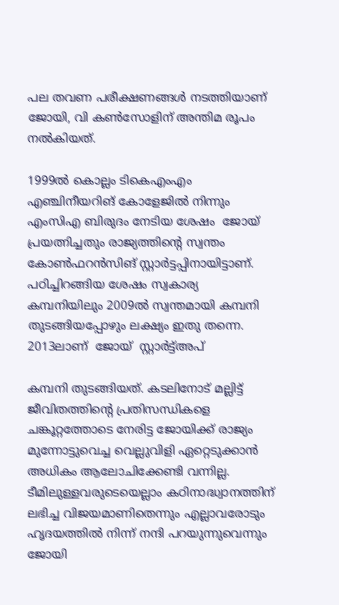പല തവണ പരീക്ഷണങ്ങള്‍ നടത്തിയാണ് ജോയി, വി കണ്‍സോളിന് അന്തിമ രൂപം നല്‍കിയത്.

1999ല്‍ കൊല്ലം ടികെഎംഎം  എഞ്ചിനീയറിങ് കോളേജില്‍ നിന്നും  എംസിഎ ബിരുദം നേടിയ ശേഷം  ജോയ്  പ്രയത്നിച്ചതും രാജ്യത്തിന്റെ സ്വന്തം  കോണ്‍ഫറന്‍സിങ് സ്റ്റാര്‍ട്ടപ്പിനായിട്ടാണ്. പഠിച്ചിറങ്ങിയ ശേഷം സ്വകാര്യ കമ്പനിയിലും 2009ല്‍ സ്വന്തമായി കമ്പനി തുടങ്ങിയപ്പോഴും ലക്ഷ്യം ഇതു തന്നെ. 2013ലാണ്  ജോയ്  സ്റ്റാര്‍ട്ട്അപ്

കമ്പനി തുടങ്ങിയത്. കടലിനോട് മല്ലിട്ട് ജീവിതത്തിന്റെ പ്രതിസന്ധികളെ ചങ്കൂറ്റത്തോടെ നേരിട്ട ജോയിക്ക് രാജ്യം മുന്നോട്ടുവെച്ച വെല്ലുവിളി ഏറ്റെടുക്കാന്‍ അധികം ആലോചിക്കേണ്ടി വന്നില്ല. ടീമിലുള്ളവരുടെയെല്ലാം കഠിനാദ്ധ്വാനത്തിന് ലഭിച്ച വിജയമാണിതെന്നും എല്ലാവരോടും ഹൃദയത്തില്‍ നിന്ന് നന്ദി പറയുന്നുവെന്നും ജോയി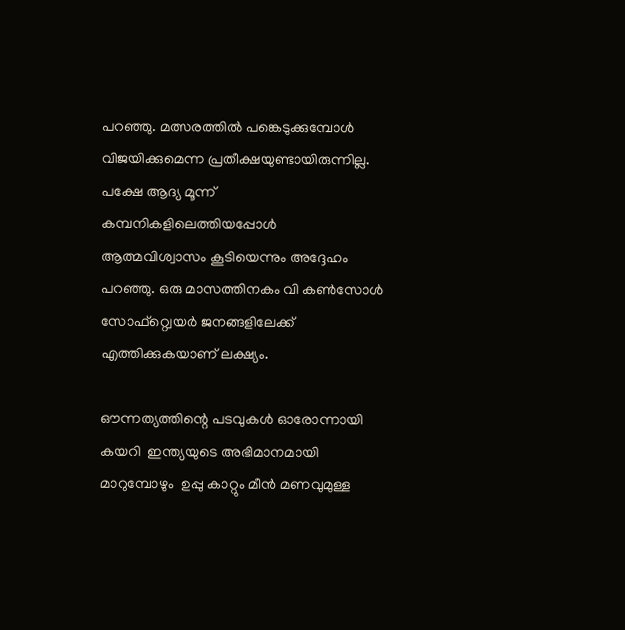പറഞ്ഞു. മത്സരത്തില്‍ പങ്കെടുക്കുമ്പോള്‍ വിജയിക്കുമെന്ന പ്രതീക്ഷയുണ്ടായിരുന്നില്ല. പക്ഷേ ആദ്യ മൂന്ന് കമ്പനികളിലെത്തിയപ്പോള്‍ ആത്മവിശ്വാസം കൂടിയെന്നും അദ്ദേഹം പറഞ്ഞു. ഒരു മാസത്തിനകം വി കണ്‍സോള്‍ സോഫ്റ്റ്വെയര്‍ ജനങ്ങളിലേക്ക് എത്തിക്കുകയാണ് ലക്ഷ്യം.

ഔന്നത്യത്തിന്റെ പടവുകള്‍ ഓരോന്നായി കയറി  ഇന്ത്യയുടെ അഭിമാനമായി മാറുമ്പോഴും  ഉപ്പു കാറ്റും മീന്‍ മണവുമുള്ള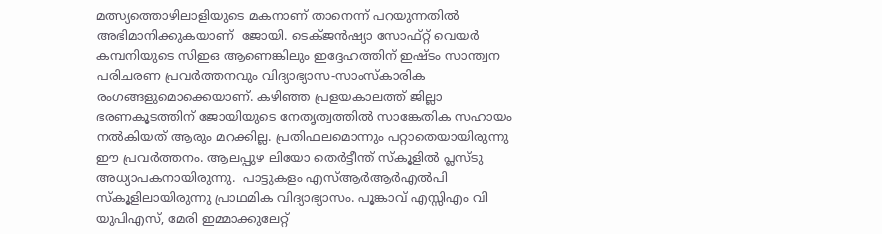മത്സ്യത്തൊഴിലാളിയുടെ മകനാണ് താനെന്ന് പറയുന്നതില്‍ അഭിമാനിക്കുകയാണ്  ജോയി. ടെക്ജന്‍ഷ്യാ സോഫ്റ്റ് വെയര്‍ കമ്പനിയുടെ സിഇഒ ആണെങ്കിലും ഇദ്ദേഹത്തിന് ഇഷ്ടം സാന്ത്വന പരിചരണ പ്രവര്‍ത്തനവും വിദ്യാഭ്യാസ-സാംസ്‌കാരിക രംഗങ്ങളുമൊക്കെയാണ്. കഴിഞ്ഞ പ്രളയകാലത്ത് ജില്ലാ ഭരണകൂടത്തിന് ജോയിയുടെ നേതൃത്വത്തില്‍ സാങ്കേതിക സഹായം നല്‍കിയത് ആരും മറക്കില്ല. പ്രതിഫലമൊന്നും പറ്റാതെയായിരുന്നു ഈ പ്രവര്‍ത്തനം. ആലപ്പുഴ ലിയോ തെര്‍ട്ടീന്ത് സ്‌കൂളില്‍ പ്ലസ്ടു അധ്യാപകനായിരുന്നു.  പാട്ടുകളം എസ്ആര്‍ആര്‍എല്‍പി സ്‌കൂളിലായിരുന്നു പ്രാഥമിക വിദ്യാഭ്യാസം. പൂങ്കാവ് എസ്സിഎം വി യുപിഎസ്, മേരി ഇമ്മാക്കുലേറ്റ്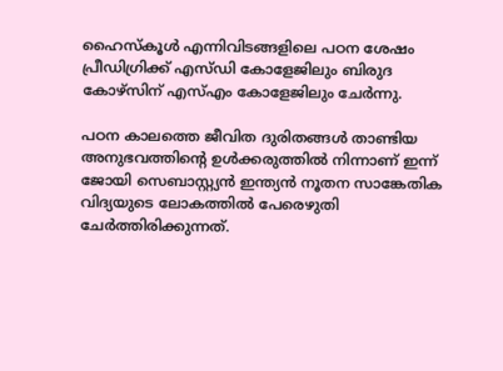ഹൈസ്‌കൂള്‍ എന്നിവിടങ്ങളിലെ പഠന ശേഷം പ്രീഡിഗ്രിക്ക് എസ്ഡി കോളേജിലും ബിരുദ കോഴ്സിന് എസ്എം കോളേജിലും ചേര്‍ന്നു.

പഠന കാലത്തെ ജീവിത ദുരിതങ്ങള്‍ താണ്ടിയ അനുഭവത്തിന്റെ ഉള്‍ക്കരുത്തില്‍ നിന്നാണ് ഇന്ന് ജോയി സെബാസ്റ്റ്യന്‍ ഇന്ത്യന്‍ നൂതന സാങ്കേതിക വിദ്യയുടെ ലോകത്തില്‍ പേരെഴുതി ചേര്‍ത്തിരിക്കുന്നത്.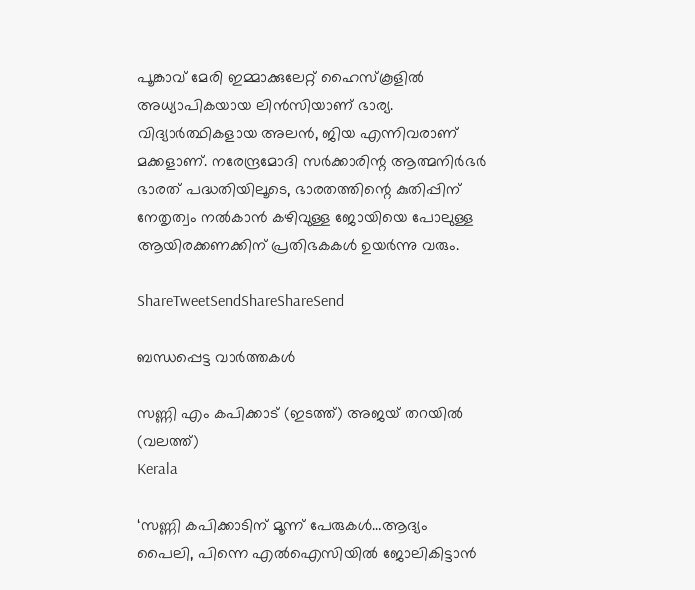പൂങ്കാവ് മേരി ഇമ്മാക്കുലേറ്റ് ഹൈസ്‌കൂളില്‍ അധ്യാപികയായ ലിന്‍സിയാണ് ഭാര്യ. വിദ്യാര്‍ത്ഥികളായ അലന്‍, ജിയ എന്നിവരാണ് മക്കളാണ്. നരേന്ദ്രമോദി സര്‍ക്കാരിന്റ ആത്മനിര്‍ഭര്‍ ഭാരത് പദ്ധതിയിലൂടെ, ഭാരതത്തിന്റെ കുതിപ്പിന് നേതൃത്വം നല്‍കാന്‍ കഴിവുള്ള ജോയിയെ പോലുള്ള ആയിരക്കണക്കിന് പ്രതിഭകകള്‍ ഉയര്‍ന്നു വരും.

ShareTweetSendShareShareSend

ബന്ധപ്പെട്ട വാര്‍ത്തകള്‍

സണ്ണി എം കപിക്കാട് (ഇടത്ത്) അജയ് തറയില്‍ (വലത്ത്)
Kerala

‘സണ്ണി കപിക്കാടിന് മൂന്ന് പേരുകള്‍…ആദ്യം പൈലി, പിന്നെ എല്‍ഐസിയില്‍ ജോലികിട്ടാന്‍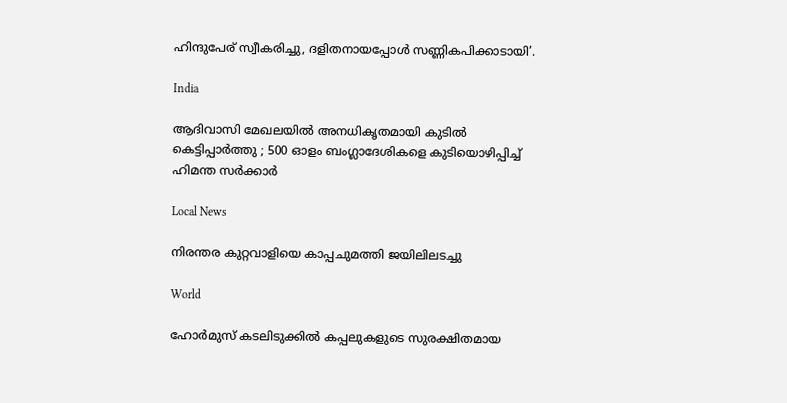ഹിന്ദുപേര് സ്വീകരിച്ചു, ദളിതനായപ്പോള്‍ സണ്ണികപിക്കാടായി’.

India

ആദിവാസി മേഖലയിൽ അനധികൃതമായി കുടിൽ കെട്ടിപ്പാർത്തു ; 500 ഓളം ബംഗ്ലാദേശികളെ കുടിയൊഴിപ്പിച്ച് ഹിമന്ത സർക്കാർ

Local News

നിരന്തര കുറ്റവാളിയെ കാപ്പചുമത്തി ജയിലിലടച്ചു

World

ഹോർമുസ് കടലിടുക്കിൽ കപ്പലുകളുടെ സുരക്ഷിതമായ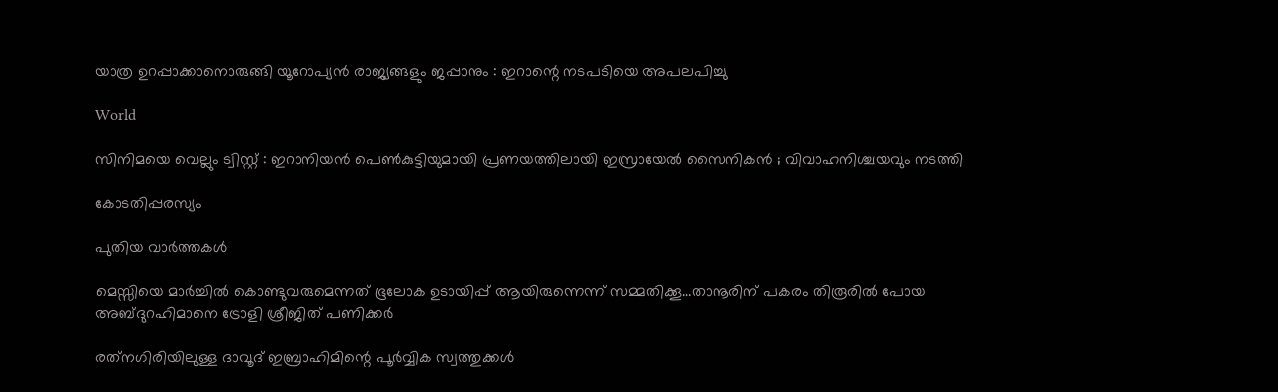യാത്ര ഉറപ്പാക്കാനൊരുങ്ങി യൂറോപ്യൻ രാജ്യങ്ങളും ജപ്പാനും : ഇറാന്റെ നടപടിയെ അപലപിച്ചു

World

സിനിമയെ വെല്ലും ട്വിസ്റ്റ് : ഇറാനിയൻ പെൺകുട്ടിയുമായി പ്രണയത്തിലായി ഇസ്രായേൽ സൈനികൻ ; വിവാഹനിശ്ചയവും നടത്തി

കോടതിപ്പരസ്യം

പുതിയ വാര്‍ത്തകള്‍

മെസ്സിയെ മാര്‍ച്ചില്‍ കൊണ്ടുവരുമെന്നത് ഭൂലോക ഉടായിപ്പ് ആയിരുന്നെന്ന് സമ്മതിക്കൂ…താനൂരിന് പകരം തിരൂരില്‍ പോയ അബ്ദുറഹിമാനെ ട്രോളി ശ്രീജിത് പണിക്കര്‍

രത്‌നഗിരിയിലുള്ള ദാവൂദ് ഇബ്രാഹിമിന്റെ പൂർവ്വിക സ്വത്തുക്കൾ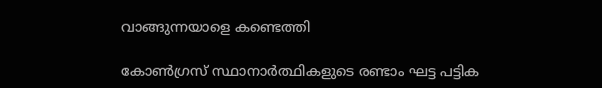വാങ്ങുന്നയാളെ കണ്ടെത്തി

കോണ്‍ഗ്രസ് സ്ഥാനാര്‍ത്ഥികളുടെ രണ്ടാം ഘട്ട പട്ടിക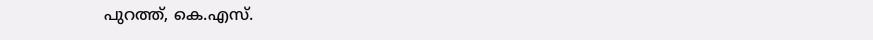പുറത്ത്, കെ.എസ്.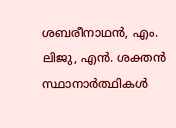ശബരീനാഥന്‍, എം. ലിജു, എന്‍. ശക്തന്‍ സ്ഥാനാര്‍ത്ഥികള്‍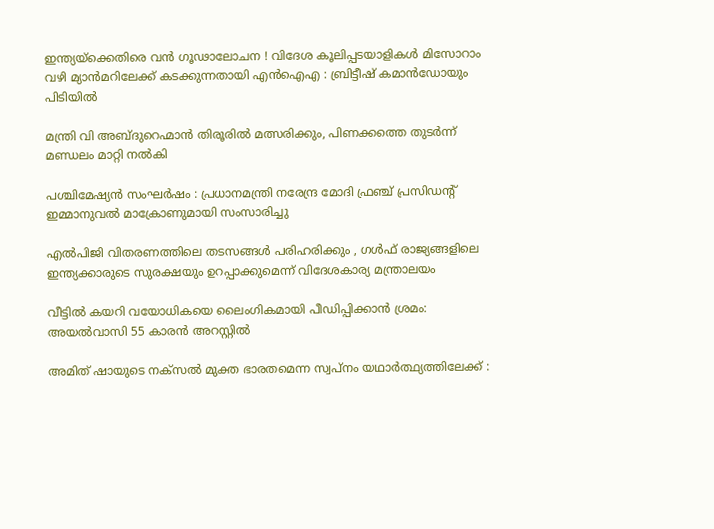ഇന്ത്യയ്‌ക്കെതിരെ വൻ ഗൂഢാലോചന ! വിദേശ കൂലിപ്പടയാളികൾ മിസോറാം വഴി മ്യാൻമറിലേക്ക് കടക്കുന്നതായി എൻഐഎ : ബ്രിട്ടീഷ് കമാൻഡോയും പിടിയിൽ

മന്ത്രി വി അബ്ദുറെഹ്മാന്‍ തിരൂരില്‍ മത്സരിക്കും, പിണക്കത്തെ തുടര്‍ന്ന് മണ്ഡലം മാറ്റി നല്‍കി

പശ്ചിമേഷ്യൻ സംഘർഷം : പ്രധാനമന്ത്രി നരേന്ദ്ര മോദി ഫ്രഞ്ച് പ്രസിഡന്റ് ഇമ്മാനുവൽ മാക്രോണുമായി സംസാരിച്ചു

എൽപിജി വിതരണത്തിലെ തടസങ്ങൾ പരിഹരിക്കും , ഗൾഫ് രാജ്യങ്ങളിലെ ഇന്ത്യക്കാരുടെ സുരക്ഷയും ഉറപ്പാക്കുമെന്ന് വിദേശകാര്യ മന്ത്രാലയം

വീട്ടില്‍ കയറി വയോധികയെ ലൈംഗികമായി പീഡിപ്പിക്കാന്‍ ശ്രമം: അയല്‍വാസി 55 കാരന്‍ അറസ്റ്റില്‍

അമിത് ഷായുടെ നക്സൽ മുക്ത ഭാരതമെന്ന സ്വപ്നം യഥാർത്ഥ്യത്തിലേക്ക് :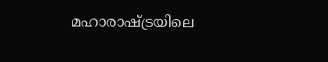മഹാരാഷ്‌ട്രയിലെ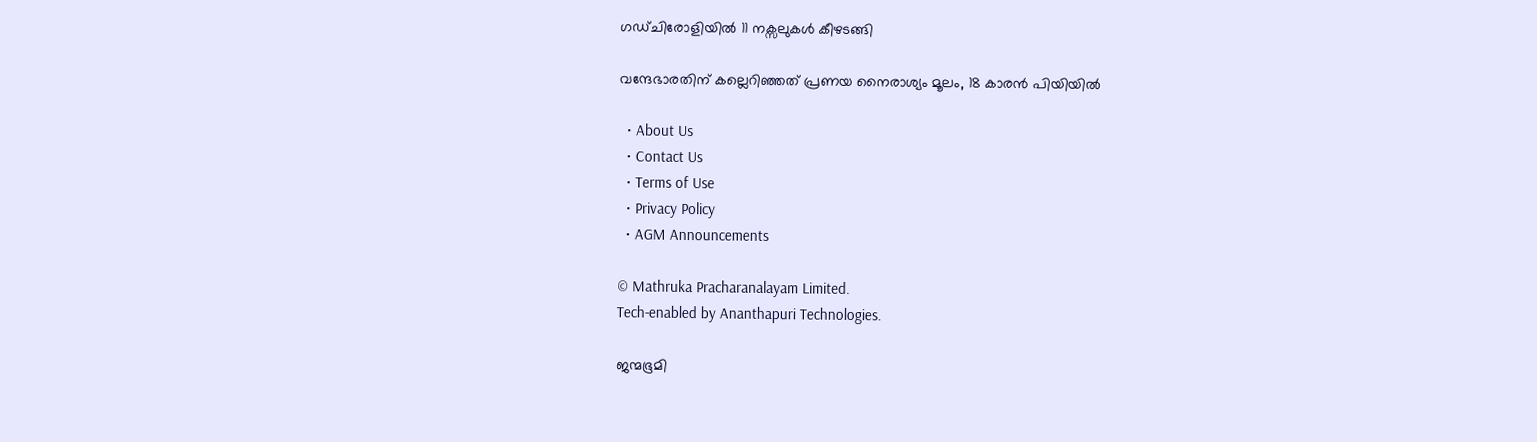ഗഡ്ചിരോളിയിൽ 11 നക്സലുകൾ കീഴടങ്ങി

വന്ദേഭാരതിന് കല്ലെറിഞ്ഞത് പ്രണയ നൈരാശ്യം മൂലം, 18 കാരന്‍ പിയിയില്‍

  • About Us
  • Contact Us
  • Terms of Use
  • Privacy Policy
  • AGM Announcements

© Mathruka Pracharanalayam Limited.
Tech-enabled by Ananthapuri Technologies.

ജന്മഭൂമി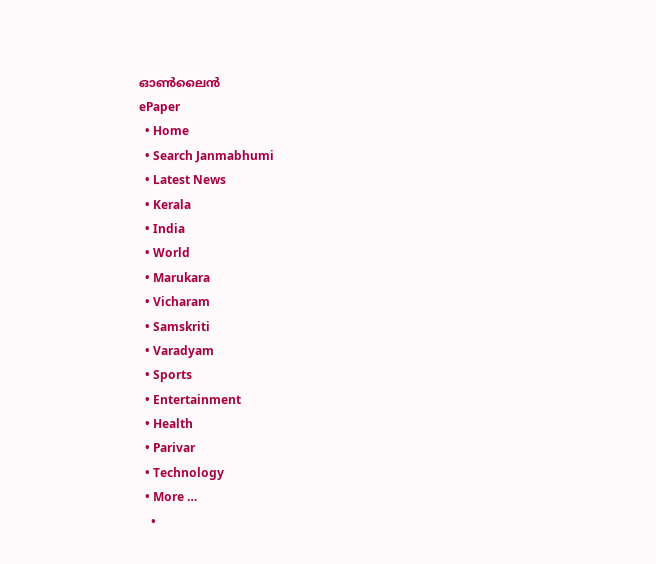ഓണ്‍ലൈന്‍
ePaper
  • Home
  • Search Janmabhumi
  • Latest News
  • Kerala
  • India
  • World
  • Marukara
  • Vicharam
  • Samskriti
  • Varadyam
  • Sports
  • Entertainment
  • Health
  • Parivar
  • Technology
  • More …
    •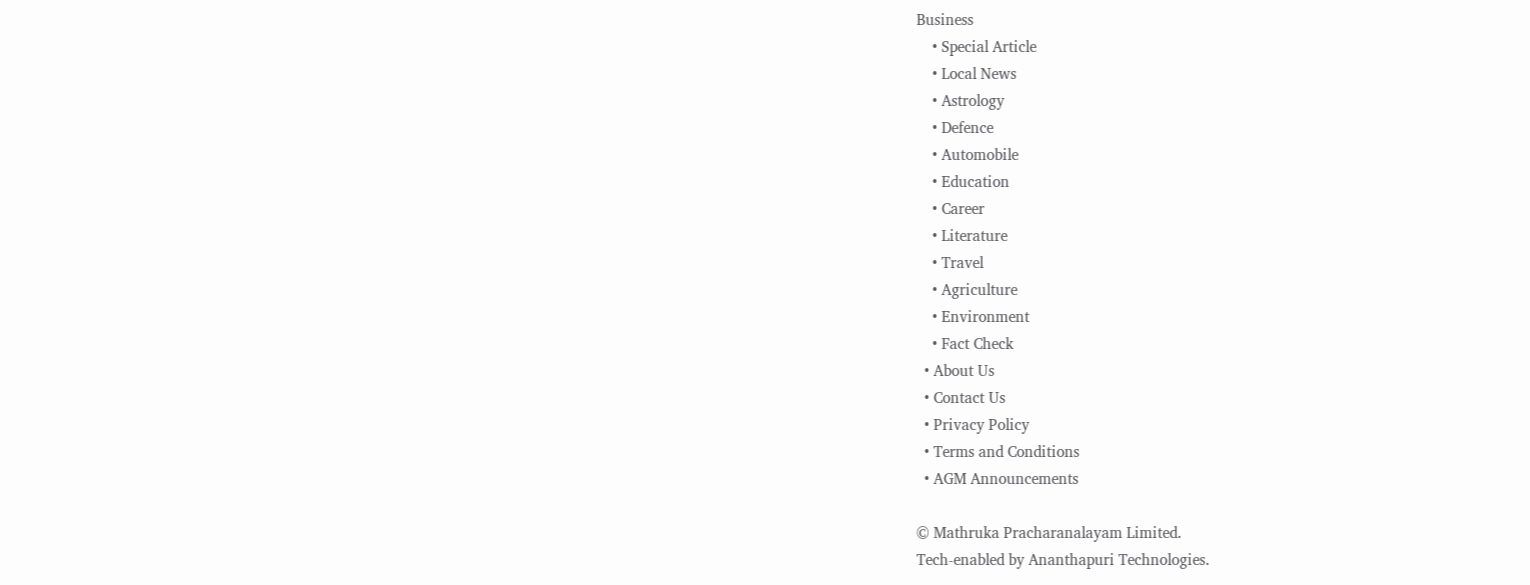Business
    • Special Article
    • Local News
    • Astrology
    • Defence
    • Automobile
    • Education
    • Career
    • Literature
    • Travel
    • Agriculture
    • Environment
    • Fact Check
  • About Us
  • Contact Us
  • Privacy Policy
  • Terms and Conditions
  • AGM Announcements

© Mathruka Pracharanalayam Limited.
Tech-enabled by Ananthapuri Technologies.